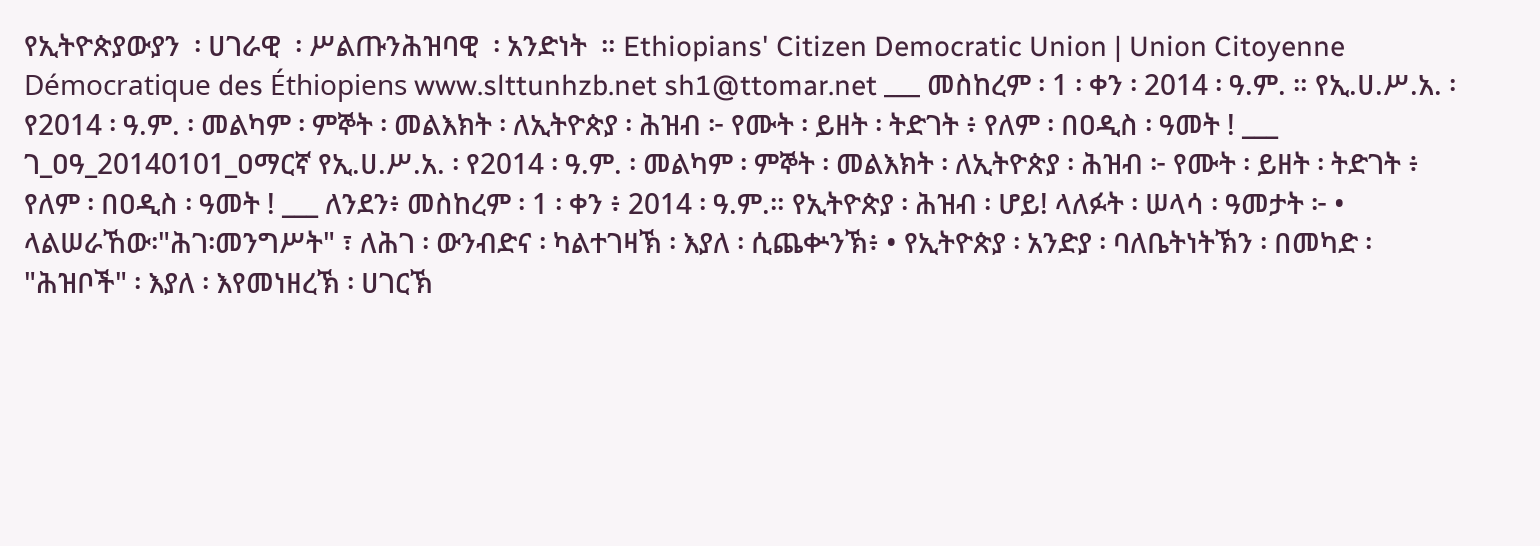የኢትዮጵያውያን  ፡ ሀገራዊ  ፡ ሥልጡንሕዝባዊ  ፡ አንድነት  ። Ethiopians' Citizen Democratic Union | Union Citoyenne Démocratique des Éthiopiens www.slttunhzb.net sh1@ttomar.net ___ መስከረም ፡ 1 ፡ ቀን ፡ 2014 ፡ ዓ.ም. ። የኢ.ሀ.ሥ.አ. ፡ የ2014 ፡ ዓ.ም. ፡ መልካም ፡ ምኞት ፡ መልእክት ፡ ለኢትዮጵያ ፡ ሕዝብ ፦ የሙት ፡ ይዘት ፡ ትድገት ፥ የለም ፡ በዐዲስ ፡ ዓመት ! ___ ገ_ዐዓ_20140101_ዐማርኛ የኢ.ሀ.ሥ.አ. ፡ የ2014 ፡ ዓ.ም. ፡ መልካም ፡ ምኞት ፡ መልእክት ፡ ለኢትዮጵያ ፡ ሕዝብ ፦ የሙት ፡ ይዘት ፡ ትድገት ፥ የለም ፡ በዐዲስ ፡ ዓመት ! ___ ለንደን፥ መስከረም ፡ 1 ፡ ቀን ፥ 2014 ፡ ዓ.ም.። የኢትዮጵያ ፡ ሕዝብ ፡ ሆይ! ላለፉት ፡ ሠላሳ ፡ ዓመታት ፦ • ላልሠራኸው፡"ሕገ፡መንግሥት" ፣ ለሕገ ፡ ውንብድና ፡ ካልተገዛኽ ፡ እያለ ፡ ሲጨቍንኽ፥ • የኢትዮጵያ ፡ አንድያ ፡ ባለቤትነትኽን ፡ በመካድ ፡ "ሕዝቦች" ፡ እያለ ፡ እየመነዘረኽ ፡ ሀገርኽ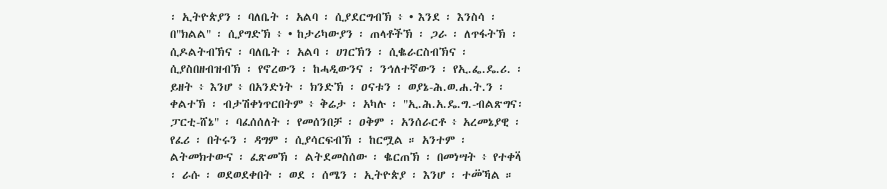፡ ኢትዮጵያን ፡ ባለቤት ፡ አልባ ፡ ሲያደርግብኽ ፥ • እንደ ፡ እንስሳ ፡ በ"ክልል" ፡ ሲያግድኽ ፥ • ከታሪካውያን ፡ ጠላቶችኽ ፡ ጋራ ፡ ለጥፋትኽ ፡ ሲዶልትብኽና ፡ ባለቤት ፡ አልባ ፡ ሀገርኽን ፡ ሲቈራርስብኽና ፡ ሲያስበዘብዝብኽ ፡ የኖረውን ፡ ከሓዲውንና ፡ ንኅለተኛውን ፡ የኢ.ፌ.ዴ.ሪ. ፡ ይዘት ፥ እንሆ ፥ በአንድነት ፡ ክንድኽ ፡ ዐናቱን ፡ ወያኔ-ሕ.ወ.ሐ.ት.ን ፡ ቀልተኽ ፡ ብታሽቀነጥርበትም ፥ ቅሬታ ፡ አካሉ ፡ "ኢ.ሕ.አ.ዴ.ግ.-ብልጽግና፡ፓርቲ-ሸኔ" ፡ ባፈሰሰለት ፡ የመሰንበቻ ፡ ዐቅም ፡ አንሰራርቶ ፥ አረመኔያዊ ፡ የፈሪ ፡ በትሩን ፡ ዳግም ፡ ሲያሳርፍብኽ ፡ ከርሟል ። አንተም ፡ ልትመክተውና ፡ ፈጽመኽ ፡ ልትደመስሰው ፡ ቈርጠኽ ፡ በመነሣት ፥ የተቀላ፟ ፡ ራሱ ፡ ወደወደቀበት ፡ ወደ ፡ ሰሜን ፡ ኢትዮጵያ ፡ እንሆ ፡ ተመ፟ኻል ።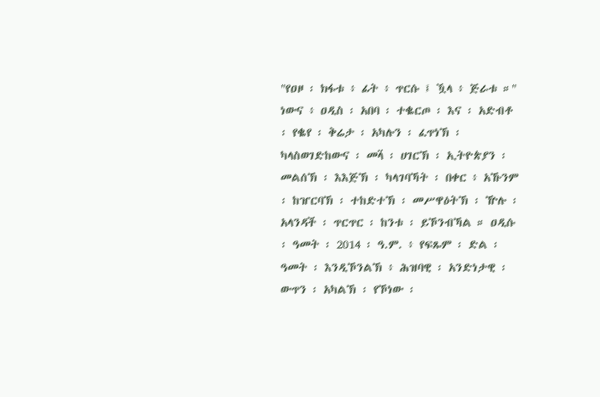"የዐዞ ፡ ክፋቱ ፥ ፊት ፥ ጥርሱ ፤ ዃላ ፥ ጅራቱ ።" ነውና ፥ ዐዲስ ፡ አበባ ፡ ተቈርጦ ፡ እና ፡ አድብቶ ፡ የቈየ ፡ ቅሬታ ፡ አካሉን ፡ ፈጥነኽ ፡ ካላስወገድከውና ፡ መላ፟ ፡ ሀገርኽ ፡ ኢትዮጵያን ፡ መልሰኽ ፡ እእጅኽ ፡ ካላገባኻት ፡ በቀር ፥ አኹንም ፡ ከዠርባኽ ፡ ተከድተኽ ፡ መሥዋዕትኽ ፡ ዅሉ ፡ አላንዳች ፡ ጥርጥር ፡ ከንቱ ፡ ይኾንብኻል ። ዐዲሱ ፡ ዓመት ፡ 2014 ፡ ዓ.ም. ፥ የፍጹም ፡ ድል ፡ ዓመት ፡ እንዲኾንልኽ ፥ ሕዝባዊ ፡ አንድነታዊ ፡ ውጥን ፡ አካልኽ ፡ የኾነው ፡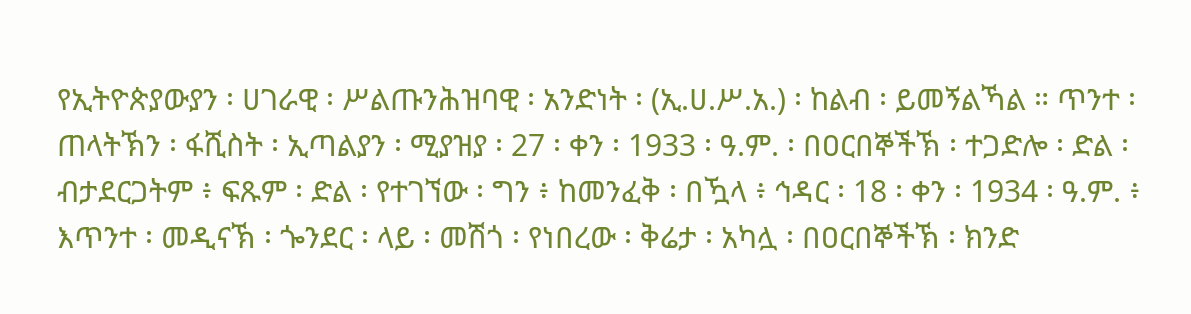የኢትዮጵያውያን ፡ ሀገራዊ ፡ ሥልጡንሕዝባዊ ፡ አንድነት ፡ (ኢ.ሀ.ሥ.አ.) ፡ ከልብ ፡ ይመኝልኻል ። ጥንተ ፡ ጠላትኽን ፡ ፋሺስት ፡ ኢጣልያን ፡ ሚያዝያ ፡ 27 ፡ ቀን ፡ 1933 ፡ ዓ.ም. ፡ በዐርበኞችኽ ፡ ተጋድሎ ፡ ድል ፡ ብታደርጋትም ፥ ፍጹም ፡ ድል ፡ የተገኘው ፡ ግን ፥ ከመንፈቅ ፡ በዃላ ፥ ኅዳር ፡ 18 ፡ ቀን ፡ 1934 ፡ ዓ.ም. ፥ እጥንተ ፡ መዲናኽ ፡ ጐንደር ፡ ላይ ፡ መሽጎ ፡ የነበረው ፡ ቅሬታ ፡ አካሏ ፡ በዐርበኞችኽ ፡ ክንድ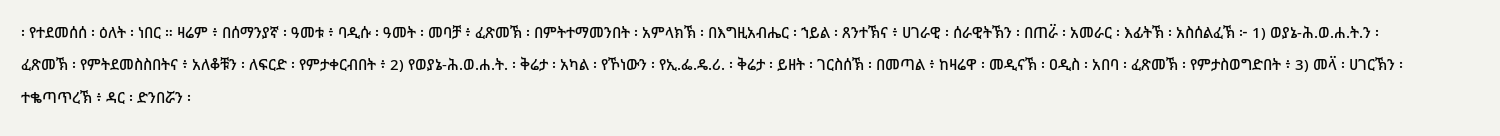፡ የተደመሰሰ ፡ ዕለት ፡ ነበር ። ዛሬም ፥ በሰማንያኛ ፡ ዓመቱ ፥ ባዲሱ ፡ ዓመት ፡ መባቻ ፥ ፈጽመኽ ፡ በምትተማመንበት ፡ አምላክኽ ፡ በእግዚአብሔር ፡ ኀይል ፡ ጸንተኽና ፥ ሀገራዊ ፡ ሰራዊትኽን ፡ በጠራ፟ ፡ አመራር ፡ እፊትኽ ፡ አስሰልፈኽ ፦ 1) ወያኔ-ሕ.ወ.ሐ.ት.ን ፡ ፈጽመኽ ፡ የምትደመስስበትና ፥ አለቆቹን ፡ ለፍርድ ፡ የምታቀርብበት ፥ 2) የወያኔ-ሕ.ወ.ሐ.ት. ፡ ቅሬታ ፡ አካል ፡ የኾነውን ፡ የኢ.ፌ.ዴ.ሪ. ፡ ቅሬታ ፡ ይዘት ፡ ገርስሰኽ ፡ በመጣል ፥ ከዛሬዋ ፡ መዲናኽ ፡ ዐዲስ ፡ አበባ ፡ ፈጽመኽ ፡ የምታስወግድበት ፥ 3) መላ፟ ፡ ሀገርኽን ፡ ተቈጣጥረኽ ፥ ዳር ፡ ድንበሯን ፡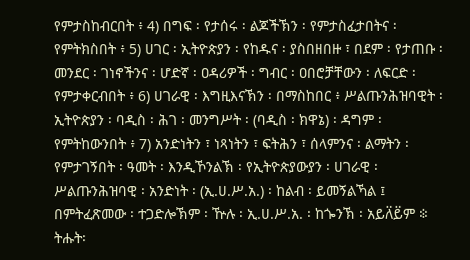የምታስከብርበት ፥ 4) በግፍ ፡ የታሰሩ ፡ ልጆችኽን ፡ የምታስፈታበትና ፡ የምትክስበት ፥ 5) ሀገር ፡ ኢትዮጵያን ፡ የከዱና ፡ ያስበዘበዙ ፣ በደም ፡ የታጠቡ ፡ መንደር ፡ ገነኖችንና ፡ ሆድኛ ፡ ዐዳሪዎች ፡ ግብር ፡ ዐበሮቻቸውን ፡ ለፍርድ ፡ የምታቀርብበት ፥ 6) ሀገራዊ ፡ እግዚእናኽን ፡ በማስከበር ፥ ሥልጡንሕዝባዊት ፡ ኢትዮጵያን ፡ ባዲስ ፡ ሕገ ፡ መንግሥት ፡ (ባዲስ ፡ ክዋኔ) ፡ ዳግም ፡ የምትከውንበት ፥ 7) አንድነትን ፣ ነጻነትን ፣ ፍትሕን ፣ ሰላምንና ፡ ልማትን ፡ የምታገኝበት ፡ ዓመት ፡ እንዲኾንልኽ ፡ የኢትዮጵያውያን ፡ ሀገራዊ ፡ ሥልጡንሕዝባዊ ፡ አንድነት ፡ (ኢ.ሀ.ሥ.አ.) ፡ ከልብ ፡ ይመኝልኻል ፤ በምትፈጽመው ፡ ተጋድሎኽም ፡ ዅሉ ፡ ኢ.ሀ.ሥ.አ. ፡ ከጐንኽ ፡ አይለ፟ይ፟ም ፨ ትሑት፡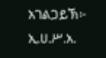አገልጋይኽ፦ ኢ.ሀ.ሥ.አ.